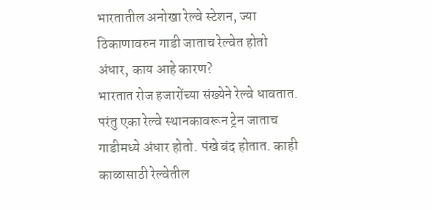भारतातील अनोखा रेल्वे स्टेशन, ज्या ठिकाणावरुन गाडी जाताच रेल्वेत होतो अंधार, काय आहे कारण?
भारतात रोज हजारोंच्या संख्येने रेल्वे धावतात. परंतु एका रेल्वे स्थानकावरून ट्रेन जाताच गाडीमध्ये अंधार होतो. पंखे बंद होतात. काही काळासाठी रेल्वेतील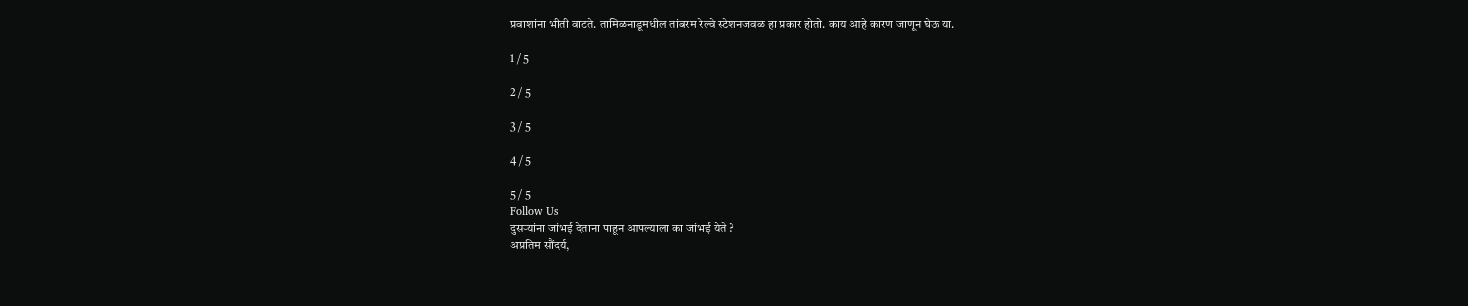प्रवाशांना भीती वाटते. तामिळनाडूमधील तांबरम रेल्वे स्टेशनजवळ हा प्रकार होतो. काय आहे कारण जाणून घेऊ या.

1 / 5

2 / 5

3 / 5

4 / 5

5 / 5
Follow Us
दुसऱ्यांना जांभई देताना पाहून आपल्याला का जांभई येते ?
अप्रतिम सौंदर्य,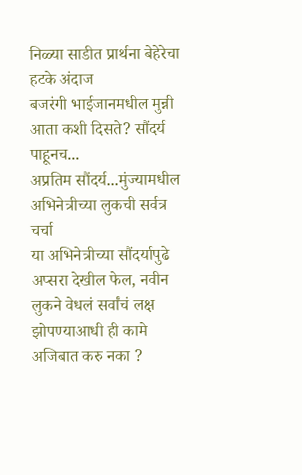निळ्या साडीत प्रार्थना बेहेरेचा हटके अंदाज
बजरंगी भाईजानमधील मुन्नी आता कशी दिसते? सौंदर्य पाहूनच...
अप्रतिम सौंदर्य...मुंज्यामधील अभिनेत्रीच्या लुकची सर्वत्र चर्चा
या अभिनेत्रीच्या सौंदर्यापुढे अप्सरा देखील फेल, नवीन लुकने वेधलं सर्वांचं लक्ष
झोपण्याआधी ही कामे अजिबात करु नका ?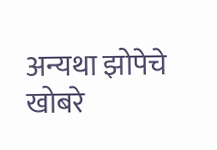अन्यथा झोपेचे खोबरे